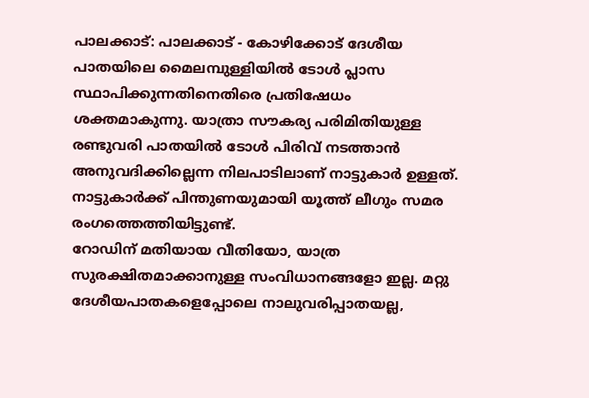പാലക്കാട്: പാലക്കാട് - കോഴിക്കോട് ദേശീയ പാതയിലെ മൈലമ്പുള്ളിയിൽ ടോൾ പ്ലാസ സ്ഥാപിക്കുന്നതിനെതിരെ പ്രതിഷേധം ശക്തമാകുന്നു. യാത്രാ സൗകര്യ പരിമിതിയുള്ള രണ്ടുവരി പാതയിൽ ടോൾ പിരിവ് നടത്താൻ അനുവദിക്കില്ലെന്ന നിലപാടിലാണ് നാട്ടുകാർ ഉള്ളത്. നാട്ടുകാർക്ക് പിന്തുണയുമായി യൂത്ത് ലീഗും സമര രംഗത്തെത്തിയിട്ടുണ്ട്.
റോഡിന് മതിയായ വീതിയോ, യാത്ര സുരക്ഷിതമാക്കാനുള്ള സംവിധാനങ്ങളോ ഇല്ല. മറ്റു ദേശീയപാതകളെപ്പോലെ നാലുവരിപ്പാതയല്ല,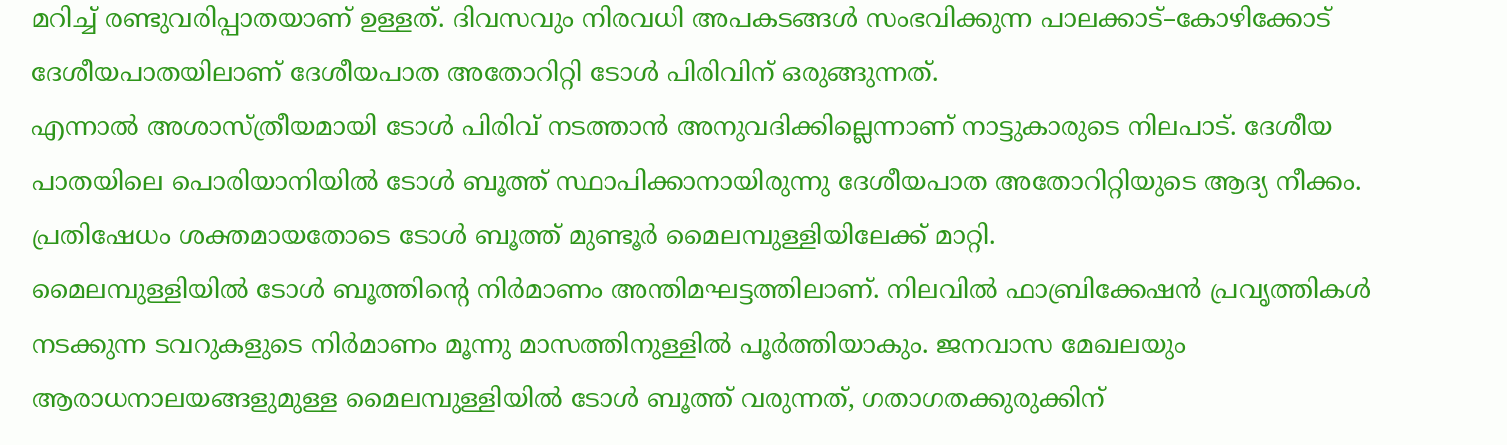മറിച്ച് രണ്ടുവരിപ്പാതയാണ് ഉള്ളത്. ദിവസവും നിരവധി അപകടങ്ങൾ സംഭവിക്കുന്ന പാലക്കാട്–കോഴിക്കോട് ദേശീയപാതയിലാണ് ദേശീയപാത അതോറിറ്റി ടോൾ പിരിവിന് ഒരുങ്ങുന്നത്.
എന്നാൽ അശാസ്ത്രീയമായി ടോൾ പിരിവ് നടത്താൻ അനുവദിക്കില്ലെന്നാണ് നാട്ടുകാരുടെ നിലപാട്. ദേശീയ പാതയിലെ പൊരിയാനിയിൽ ടോൾ ബൂത്ത് സ്ഥാപിക്കാനായിരുന്നു ദേശീയപാത അതോറിറ്റിയുടെ ആദ്യ നീക്കം. പ്രതിഷേധം ശക്തമായതോടെ ടോൾ ബൂത്ത് മുണ്ടൂർ മൈലമ്പുള്ളിയിലേക്ക് മാറ്റി.
മൈലമ്പുള്ളിയിൽ ടോൾ ബൂത്തിൻ്റെ നിർമാണം അന്തിമഘട്ടത്തിലാണ്. നിലവിൽ ഫാബ്രിക്കേഷൻ പ്രവൃത്തികൾ നടക്കുന്ന ടവറുകളുടെ നിർമാണം മൂന്നു മാസത്തിനുള്ളിൽ പൂർത്തിയാകും. ജനവാസ മേഖലയും ആരാധനാലയങ്ങളുമുള്ള മൈലമ്പുള്ളിയിൽ ടോൾ ബൂത്ത് വരുന്നത്, ഗതാഗതക്കുരുക്കിന്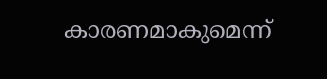കാരണമാകുമെന്ന്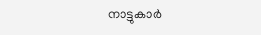നാട്ടുകാർ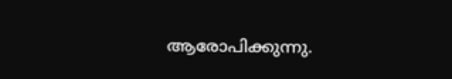ആരോപിക്കുന്നു.